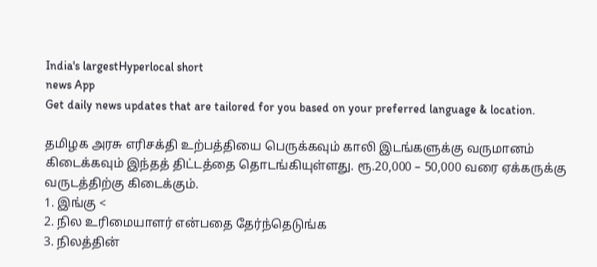India's largestHyperlocal short
news App
Get daily news updates that are tailored for you based on your preferred language & location.

தமிழக அரசு எரிசக்தி உற்பத்தியை பெருக்கவும் காலி இடங்களுக்கு வருமானம் கிடைக்கவும் இந்தத் திட்டத்தை தொடங்கியுள்ளது. ரூ.20,000 – 50,000 வரை ஏக்கருக்கு வருடத்திற்கு கிடைக்கும்.
1. இங்கு <
2. நில உரிமையாளர் என்பதை தேர்ந்தெடுங்க
3. நிலத்தின்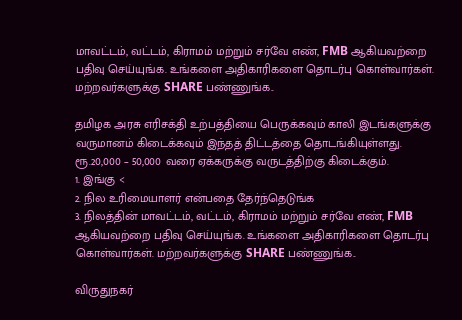மாவட்டம், வட்டம், கிராமம் மற்றும் சர்வே எண், FMB ஆகியவற்றை பதிவு செய்யுங்க. உங்களை அதிகாரிகளை தொடர்பு கொள்வார்கள். மற்றவர்களுக்கு SHARE பண்ணுங்க..

தமிழக அரசு எரிசக்தி உற்பத்தியை பெருக்கவும் காலி இடங்களுக்கு வருமானம் கிடைக்கவும் இந்தத் திட்டத்தை தொடங்கியுள்ளது. ரூ.20,000 – 50,000 வரை ஏக்கருக்கு வருடத்திற்கு கிடைக்கும்.
1. இங்கு <
2. நில உரிமையாளர் என்பதை தேர்ந்தெடுங்க
3. நிலத்தின் மாவட்டம், வட்டம், கிராமம் மற்றும் சர்வே எண், FMB ஆகியவற்றை பதிவு செய்யுங்க. உங்களை அதிகாரிகளை தொடர்பு கொள்வார்கள். மற்றவர்களுக்கு SHARE பண்ணுங்க..

விருதுநகர்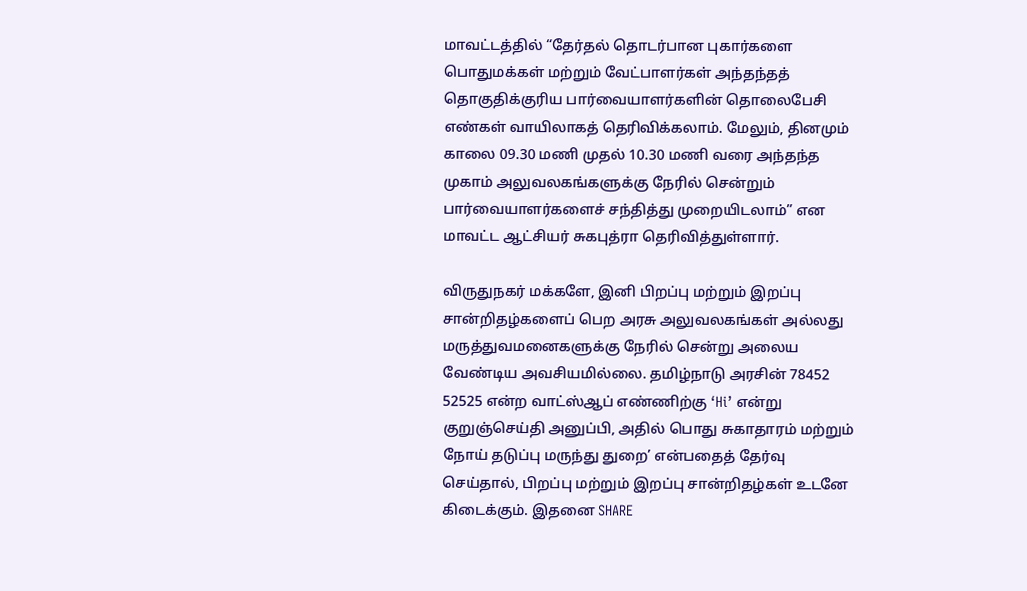மாவட்டத்தில் “தேர்தல் தொடர்பான புகார்களை பொதுமக்கள் மற்றும் வேட்பாளர்கள் அந்தந்தத் தொகுதிக்குரிய பார்வையாளர்களின் தொலைபேசி எண்கள் வாயிலாகத் தெரிவிக்கலாம். மேலும், தினமும் காலை 09.30 மணி முதல் 10.30 மணி வரை அந்தந்த முகாம் அலுவலகங்களுக்கு நேரில் சென்றும் பார்வையாளர்களைச் சந்தித்து முறையிடலாம்” என மாவட்ட ஆட்சியர் சுகபுத்ரா தெரிவித்துள்ளார்.

விருதுநகர் மக்களே, இனி பிறப்பு மற்றும் இறப்பு சான்றிதழ்களைப் பெற அரசு அலுவலகங்கள் அல்லது மருத்துவமனைகளுக்கு நேரில் சென்று அலைய வேண்டிய அவசியமில்லை. தமிழ்நாடு அரசின் 78452 52525 என்ற வாட்ஸ்ஆப் எண்ணிற்கு ‘Hi’ என்று குறுஞ்செய்தி அனுப்பி, அதில் பொது சுகாதாரம் மற்றும் நோய் தடுப்பு மருந்து துறை’ என்பதைத் தேர்வு செய்தால், பிறப்பு மற்றும் இறப்பு சான்றிதழ்கள் உடனே கிடைக்கும். இதனை SHARE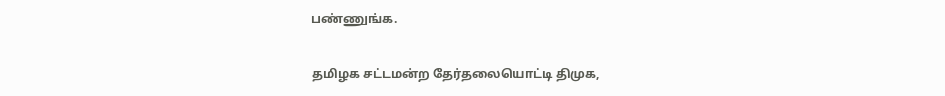பண்ணுங்க.

தமிழக சட்டமன்ற தேர்தலையொட்டி திமுக,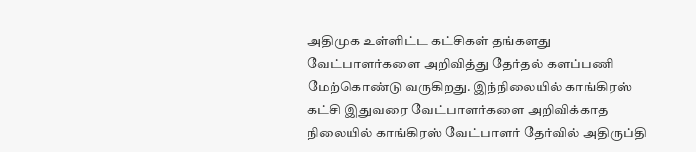அதிமுக உள்ளிட்ட கட்சிகள் தங்களது வேட்பாளர்களை அறிவித்து தேர்தல் களப்பணி மேற்கொண்டு வருகிறது. இந்நிலையில் காங்கிரஸ் கட்சி இதுவரை வேட்பாளர்களை அறிவிக்காத நிலையில் காங்கிரஸ் வேட்பாளர் தேர்வில் அதிருப்தி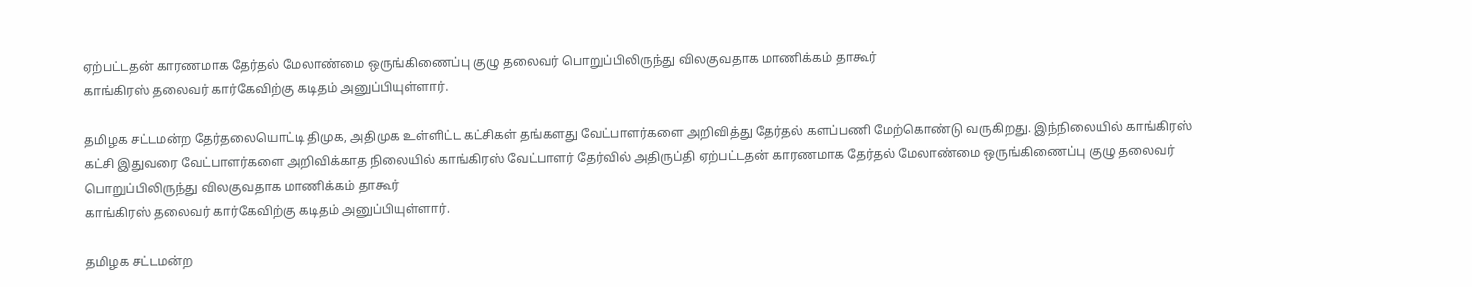ஏற்பட்டதன் காரணமாக தேர்தல் மேலாண்மை ஒருங்கிணைப்பு குழு தலைவர் பொறுப்பிலிருந்து விலகுவதாக மாணிக்கம் தாகூர்
காங்கிரஸ் தலைவர் கார்கேவிற்கு கடிதம் அனுப்பியுள்ளார்.

தமிழக சட்டமன்ற தேர்தலையொட்டி திமுக, அதிமுக உள்ளிட்ட கட்சிகள் தங்களது வேட்பாளர்களை அறிவித்து தேர்தல் களப்பணி மேற்கொண்டு வருகிறது. இந்நிலையில் காங்கிரஸ் கட்சி இதுவரை வேட்பாளர்களை அறிவிக்காத நிலையில் காங்கிரஸ் வேட்பாளர் தேர்வில் அதிருப்தி ஏற்பட்டதன் காரணமாக தேர்தல் மேலாண்மை ஒருங்கிணைப்பு குழு தலைவர் பொறுப்பிலிருந்து விலகுவதாக மாணிக்கம் தாகூர்
காங்கிரஸ் தலைவர் கார்கேவிற்கு கடிதம் அனுப்பியுள்ளார்.

தமிழக சட்டமன்ற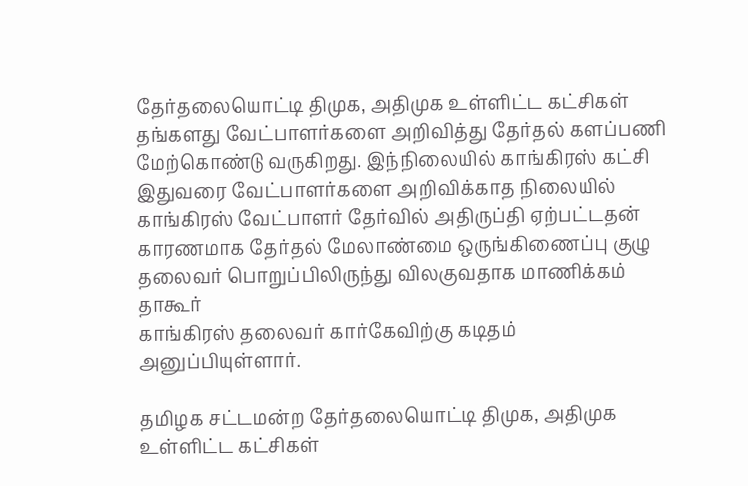தேர்தலையொட்டி திமுக, அதிமுக உள்ளிட்ட கட்சிகள் தங்களது வேட்பாளர்களை அறிவித்து தேர்தல் களப்பணி மேற்கொண்டு வருகிறது. இந்நிலையில் காங்கிரஸ் கட்சி இதுவரை வேட்பாளர்களை அறிவிக்காத நிலையில் காங்கிரஸ் வேட்பாளர் தேர்வில் அதிருப்தி ஏற்பட்டதன் காரணமாக தேர்தல் மேலாண்மை ஒருங்கிணைப்பு குழு தலைவர் பொறுப்பிலிருந்து விலகுவதாக மாணிக்கம் தாகூர்
காங்கிரஸ் தலைவர் கார்கேவிற்கு கடிதம் அனுப்பியுள்ளார்.

தமிழக சட்டமன்ற தேர்தலையொட்டி திமுக, அதிமுக உள்ளிட்ட கட்சிகள்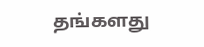தங்களது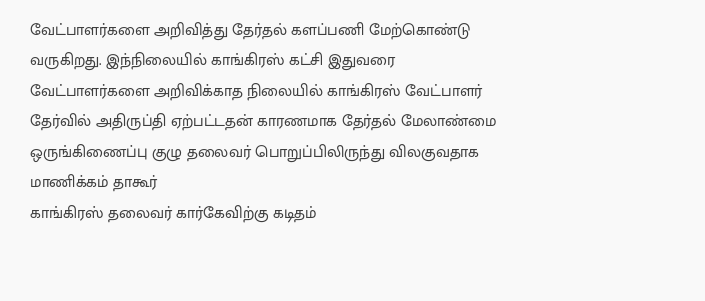வேட்பாளர்களை அறிவித்து தேர்தல் களப்பணி மேற்கொண்டு வருகிறது. இந்நிலையில் காங்கிரஸ் கட்சி இதுவரை வேட்பாளர்களை அறிவிக்காத நிலையில் காங்கிரஸ் வேட்பாளர் தேர்வில் அதிருப்தி ஏற்பட்டதன் காரணமாக தேர்தல் மேலாண்மை ஒருங்கிணைப்பு குழு தலைவர் பொறுப்பிலிருந்து விலகுவதாக மாணிக்கம் தாகூர்
காங்கிரஸ் தலைவர் கார்கேவிற்கு கடிதம்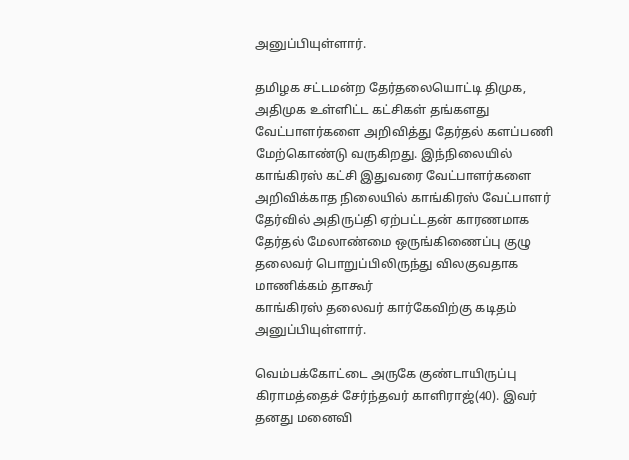அனுப்பியுள்ளார்.

தமிழக சட்டமன்ற தேர்தலையொட்டி திமுக, அதிமுக உள்ளிட்ட கட்சிகள் தங்களது வேட்பாளர்களை அறிவித்து தேர்தல் களப்பணி மேற்கொண்டு வருகிறது. இந்நிலையில் காங்கிரஸ் கட்சி இதுவரை வேட்பாளர்களை அறிவிக்காத நிலையில் காங்கிரஸ் வேட்பாளர் தேர்வில் அதிருப்தி ஏற்பட்டதன் காரணமாக தேர்தல் மேலாண்மை ஒருங்கிணைப்பு குழு தலைவர் பொறுப்பிலிருந்து விலகுவதாக மாணிக்கம் தாகூர்
காங்கிரஸ் தலைவர் கார்கேவிற்கு கடிதம் அனுப்பியுள்ளார்.

வெம்பக்கோட்டை அருகே குண்டாயிருப்பு கிராமத்தைச் சேர்ந்தவர் காளிராஜ்(40). இவர் தனது மனைவி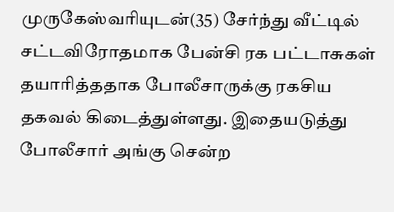முருகேஸ்வரியுடன்(35) சேர்ந்து வீட்டில் சட்டவிரோதமாக பேன்சி ரக பட்டாசுகள் தயாரித்ததாக போலீசாருக்கு ரகசிய தகவல் கிடைத்துள்ளது. இதையடுத்து போலீசார் அங்கு சென்ற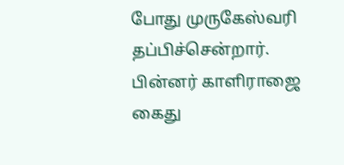போது முருகேஸ்வரி தப்பிச்சென்றார். பின்னர் காளிராஜை கைது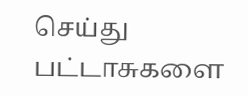செய்து பட்டாசுகளை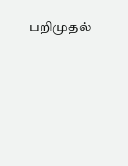பறிமுதல்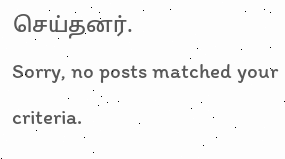செய்தனர்.
Sorry, no posts matched your criteria.